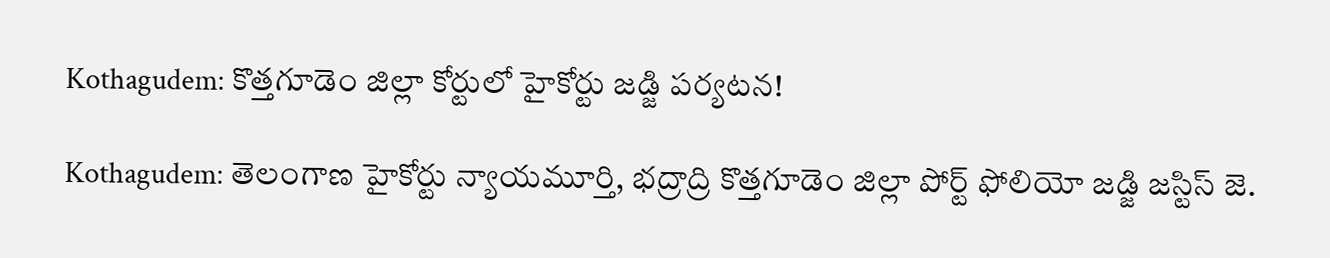Kothagudem: కొత్తగూడెం జిల్లా కోర్టులో హైకోర్టు జడ్జి పర్యటన!

Kothagudem: తెలంగాణ హైకోర్టు న్యాయమూర్తి, భద్రాద్రి కొత్తగూడెం జిల్లా పోర్ట్ ఫోలియో జడ్జి జస్టిస్ జె.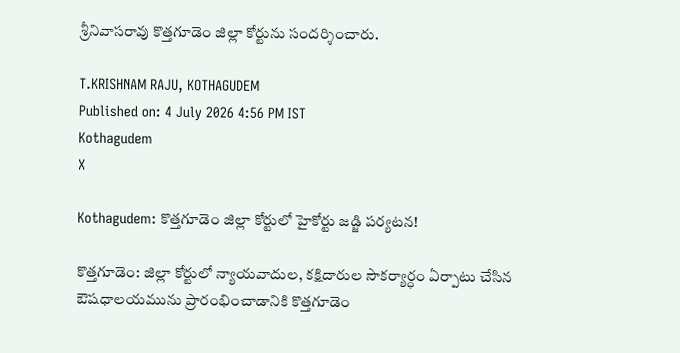శ్రీనివాసరావు కొత్తగూడెం జిల్లా కోర్టును సందర్శించారు.

T.KRISHNAM RAJU, KOTHAGUDEM
Published on: 4 July 2026 4:56 PM IST
Kothagudem
X

Kothagudem: కొత్తగూడెం జిల్లా కోర్టులో హైకోర్టు జడ్జి పర్యటన!

కొత్తగూడెం: జిల్లా కోర్టులో న్యాయవాదుల, కక్షిదారుల సౌకర్యార్ధం ఏర్పాటు చేసిన ఔషధాలయమును ప్రారంభించాడానికి కొత్తగూడెం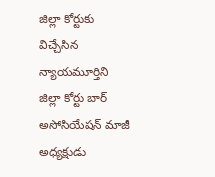జిల్లా కోర్టుకు విచ్చేసిన న్యాయమూర్తిని జిల్లా కోర్టు బార్ అసోసియేషన్ మాజీ అధ్యక్షుడు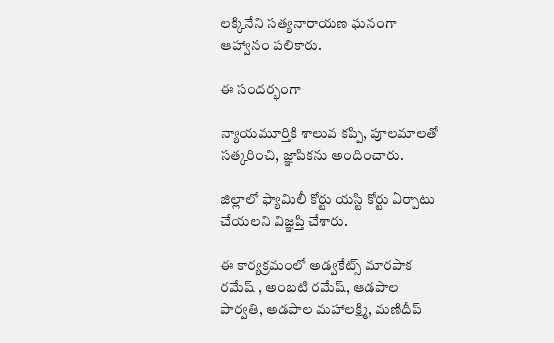లక్కినేని సత్యనారాయణ ఘనంగా ఆహ్వానం పలికారు.

ఈ సందర్భంగా

న్యాయమూర్తికి శాలువ కప్పి, పూలమాలతో సత్కరించి, జ్ఞాపికను అందించారు.

జిల్లాలో ఫ్యామిలీ కోర్టు యస్టి కోర్టు ఏర్పాటు చేయలని విజ్ఞప్తి చేశారు.

ఈ కార్యక్రమంలో అడ్వకేట్స్ మారపాక రమేష్ , అంబటి రమేష్, ఆడపాల పార్వతి, అడపాల మహాలక్ష్మి, మణిదీప్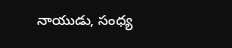నాయుడు, సంధ్య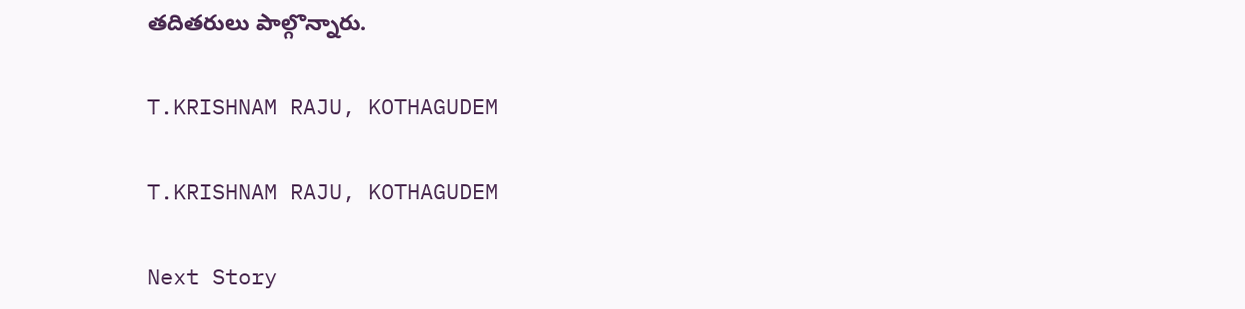తదితరులు పాల్గొన్నారు.

T.KRISHNAM RAJU, KOTHAGUDEM

T.KRISHNAM RAJU, KOTHAGUDEM

Next Story